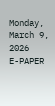Monday, March 9, 2026
E-PAPER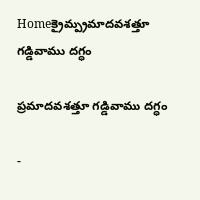Homeక్రైమ్ప్రమాదవశత్తూ గడ్డివాము దగ్ధం

ప్రమాదవశత్తూ గడ్డివాము దగ్ధం

-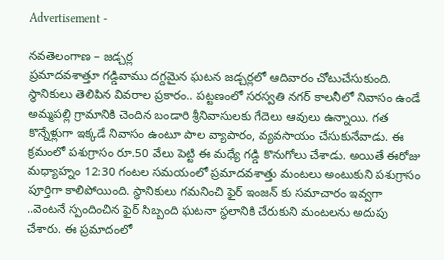Advertisement -

నవతెలంగాణ – జడ్చర్ల
ప్రమాదవశాత్తూ గడ్డివాము దగ్దమైన ఘటన జడ్చర్లలో ఆదివారం చోటుచేసుకుంది. స్థానికులు తెలిపిన వివరాల ప్రకారం.. పట్టణంలో సరస్వతి నగర్ కాలనీలో నివాసం ఉండే అమ్మపల్లి గ్రామానికి చెందిన బండారి శ్రీనివాసులకు గేదెలు ఆవులు ఉన్నాయి. గత కొన్నేళ్లుగా ఇక్కడే నివాసం ఉంటూ పాల వ్యాపారం, వ్యవసాయం చేసుకునేవాడు. ఈ క్రమంలో పశుగ్రాసం రూ.50 వేలు పెట్టి ఈ మధ్యే గడ్డి కొనుగోలు చేశాడు. అయితే ఈరోజు మధ్యాహ్నం 12:30 గంటల సమయంలో ప్రమాదవశాత్తు మంటలు అంటుకుని పశుగ్రాసం పూర్తిగా కాలిపోయింది. స్థానికులు గమనించి ఫైర్ ఇంజన్ కు సమాచారం ఇవ్వగా ..వెంటనే స్పందించిన ఫైర్ సిబ్బంది ఘటనా స్థలానికి చేరుకుని మంటలను అదుపు చేశారు. ఈ ప్రమాదంలో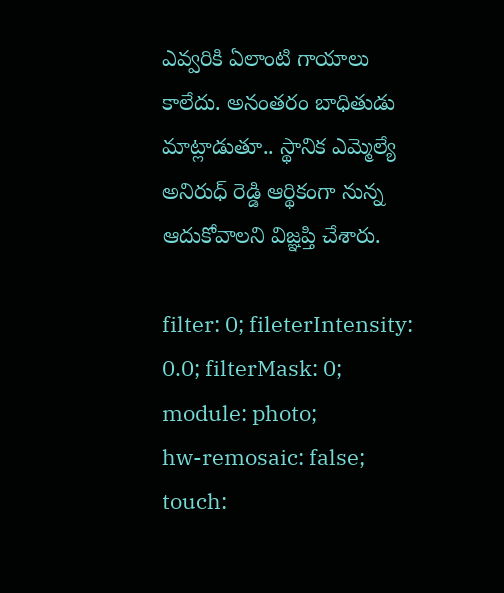ఎవ్వరికి ఏలాంటి గాయాలు కాలేదు. అనంతరం బాధితుడు మాట్లాడుతూ.. స్థానిక ఎమ్మెల్యే అనిరుధ్ రెడ్డి ఆర్థికంగా నున్న ఆదుకోవాలని విజ్ఞప్తి చేశారు.

filter: 0; fileterIntensity: 0.0; filterMask: 0; module: photo;
hw-remosaic: false;
touch: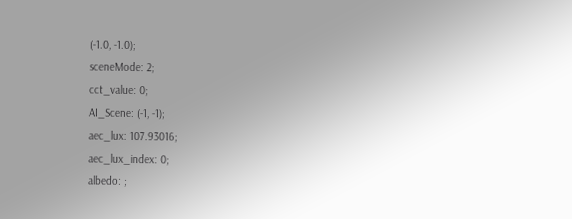(-1.0, -1.0);
sceneMode: 2;
cct_value: 0;
AI_Scene: (-1, -1);
aec_lux: 107.93016;
aec_lux_index: 0;
albedo: ;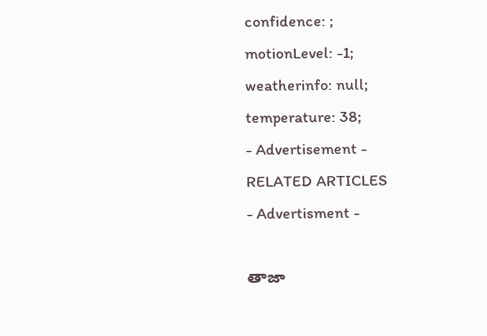confidence: ;
motionLevel: -1;
weatherinfo: null;
temperature: 38;
- Advertisement -
RELATED ARTICLES
- Advertisment -

తాజా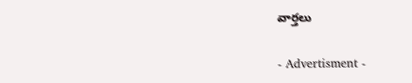వార్తలు

- Advertisment -